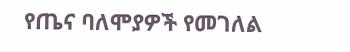የጤና ባለሞያዎች የመገለል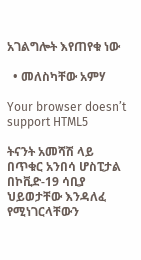አገልግሎት እየጠየቁ ነው

  • መለስካቸው አምሃ

Your browser doesn’t support HTML5

ትናንት አመሻሽ ላይ በጥቁር አንበሳ ሆስፒታል በኮቪድ-19 ሳቢያ ህይወታቸው እንዳለፈ የሚነገርላቸውን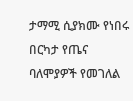ታማሚ ሲያክሙ የነበሩ በርካታ የጤና ባለሞያዎች የመገለል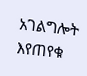አገልግሎት እየጠየቁ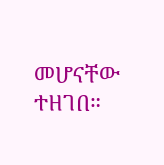መሆናቸው ተዘገበ።